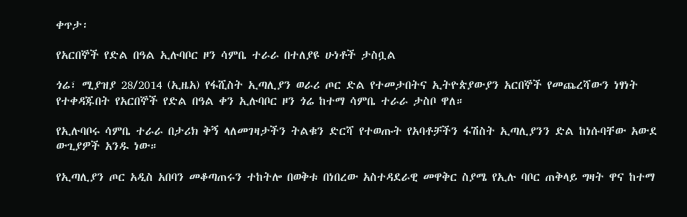ቀጥታ፡

የአርበኞች የድል በዓል ኢሉባቦር ዞን ሳምቤ ተራራ በተለያዩ ሁነቶች ታስቧል

ጎሬ፣ ሚያዝያ 28/2014 (ኢዜአ) የፋሺስት ኢጣሊያን ወራሪ ጦር ድል የተመታበትና ኢትዮጵያውያን አርበኞች የመጨረሻውን ነፃነት የተቀዳጁበት የአርበኞች የድል በዓል ቀን ኢሉባቦር ዞን ጎሬ ከተማ ሳምቤ ተራራ ታስቦ ዋለ።

የኢሉባቦሩ ሳምቤ ተራራ በታሪክ ቅኝ ላለመገዛታችን ትልቁን ድርሻ የተወጡት የአባቶቻችን ፋሽስት ኢጣሊያንን ድል ከነሱባቸው አውደ ውጊያዎች አንዱ ነው።

የኢጣሊያን ጦር አዲስ አበባን መቆጣጠሩን ተከትሎ በወቅቱ በነበረው አስተዳደራዊ መዋቅር ስያሜ የኢሉ ባቦር ጠቅላይ ግዛት ዋና ከተማ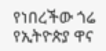የነበረችው ጎሬ የኢትዮጵያ ዋና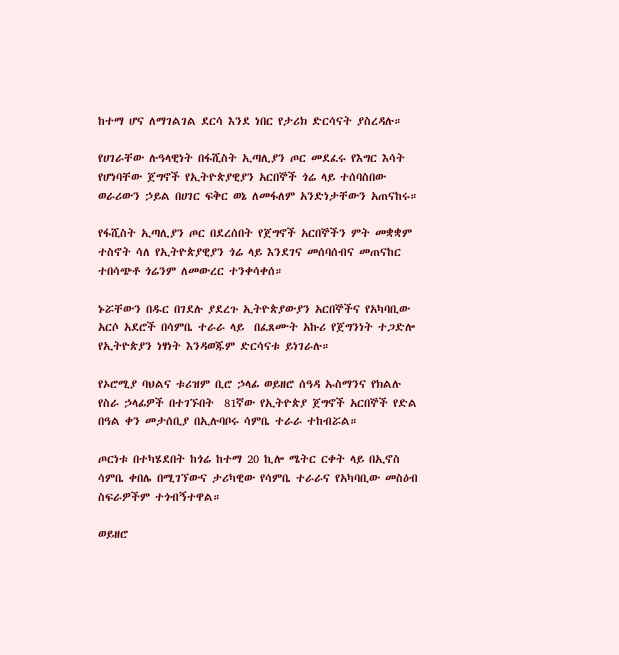ከተማ ሆና ለማገልገል ደርሳ እንደ ነበር የታሪክ ድርሳናት ያስረዳሉ።

የሀገራቸው ሉዓላዊነት በፋሺስት ኢጣሊያን ጦር መደፈሩ የእግር እሳት የሆነባቸው ጀግኖች የኢትዮጵያዊያን አርበኞች ጎሬ ላይ ተሰባስበው ወራሪውን ኃይል በሀገር ፍቅር ወኔ ለመፋለም አንድነታቸውን አጠናከሩ።

የፋሺስት ኢጣሊያን ጦር በደረሰበት የጀግኖች አርበኞችን ምት መቋቋም ተስኖት ሳለ የኢትዮጵያዊያን ጎሬ ላይ እንደገና መሰባሰብና መጠናከር ተበሳጭቶ ጎሬንም ለመውረር ተንቀሳቀሰ።

ኑሯቸውን በዱር በገደሉ ያደረጉ ኢትዮጵያውያን አርበኞችና የአካባቢው አርሶ አደሮች በሳምቤ ተራራ ላይ  በፈጸሙት አኩሪ የጀግንነት ተጋድሎ የኢትዮጵያን ነፃነት እንዳወጁም ድርሳናቱ ይነገራሉ።

የኦሮሚያ ባህልና ቱሪዝም ቢሮ ኃላፊ ወይዘሮ ሰዓዳ ኡስማንና የክልሉ የስራ ኃላፊዎች በተገኙበት  81ኛው የኢትዮጵያ ጀግኖች አርበኞች የድል በዓል ቀን መታሰቢያ በኢሉባቦሩ ሳምቤ ተራራ ተከብሯል።

ጦርነቱ በተካሄደበት ከጎሬ ከተማ 20 ኪሎ ሜትር ርቀት ላይ በኢኖስ ሳምቤ ቀበሌ በሚገኘውና ታሪካዊው የሳምቤ ተራራና የአካባቢው መስዕብ ስፍራዎችም ተጎብኝተዋል።

ወይዘሮ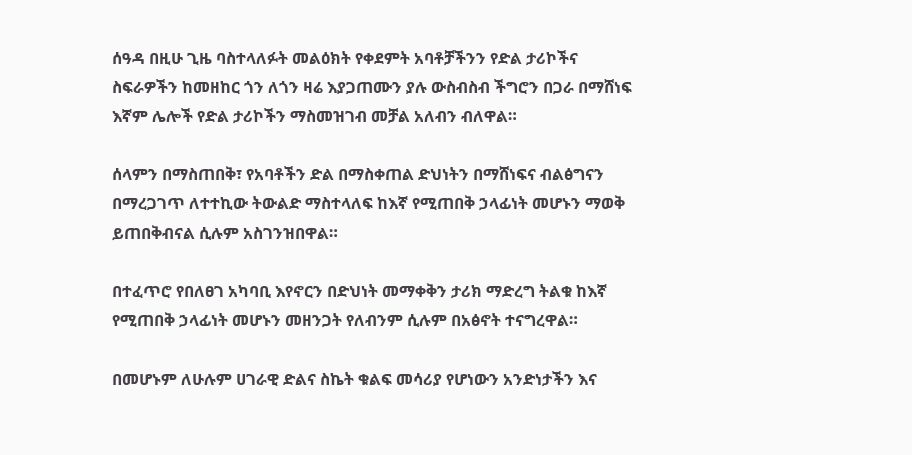ሰዓዳ በዚሁ ጊዜ ባስተላለፉት መልዕክት የቀደምት አባቶቻችንን የድል ታሪኮችና ስፍራዎችን ከመዘከር ጎን ለጎን ዛሬ እያጋጠሙን ያሉ ውስብስብ ችግሮን በጋራ በማሸነፍ እኛም ሌሎች የድል ታሪኮችን ማስመዝገብ መቻል አለብን ብለዋል።

ሰላምን በማስጠበቅ፣ የአባቶችን ድል በማስቀጠል ድህነትን በማሸነፍና ብልፅግናን በማረጋገጥ ለተተኪው ትውልድ ማስተላለፍ ከእኛ የሚጠበቅ ኃላፊነት መሆኑን ማወቅ ይጠበቅብናል ሲሉም አስገንዝበዋል።

በተፈጥሮ የበለፀገ አካባቢ እየኖርን በድህነት መማቀቅን ታሪክ ማድረግ ትልቁ ከእኛ የሚጠበቅ ኃላፊነት መሆኑን መዘንጋት የለብንም ሲሉም በአፅኖት ተናግረዋል።

በመሆኑም ለሁሉም ሀገራዊ ድልና ስኬት ቁልፍ መሳሪያ የሆነውን አንድነታችን እና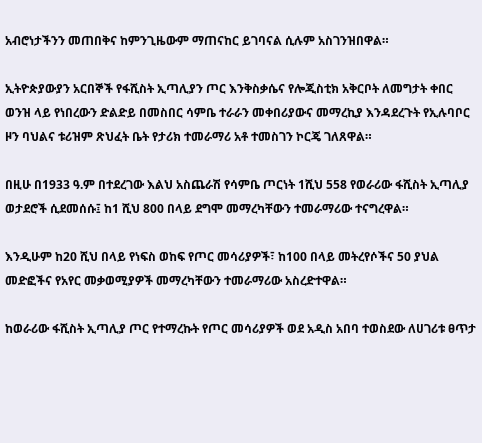አብሮነታችንን መጠበቅና ከምንጊዜውም ማጠናከር ይገባናል ሲሉም አስገንዝበዋል።

ኢትዮጵያውያን አርበኞች የፋሺስት ኢጣሊያን ጦር እንቅስቃሴና የሎጂስቲክ አቅርቦት ለመግታት ቀበር ወንዝ ላይ የነበረውን ድልድይ በመስበር ሳምቤ ተራራን መቀበሪያውና መማረኪያ እንዳደረጉት የኢሉባቦር ዞን ባህልና ቱሪዝም ጽህፈት ቤት የታሪክ ተመራማሪ አቶ ተመስገን ኮርጄ ገለጸዋል።

በዚሁ በ1933 ዓ.ም በተደረገው እልህ አስጨራሽ የሳምቤ ጦርነት 1ሺህ 558 የወራሪው ፋሺስት ኢጣሊያ ወታደሮች ሲደመሰሱ፤ ከ1 ሺህ 800 በላይ ደግሞ መማረካቸውን ተመራማሪው ተናግረዋል።

እንዲሁም ከ20 ሺህ በላይ የነፍስ ወከፍ የጦር መሳሪያዎች፣ ከ100 በላይ መትረየሶችና 50 ያህል መድፎችና የአየር መቃወሚያዎች መማረካቸውን ተመራማሪው አስረድተዋል።

ከወራሪው ፋሺስት ኢጣሊያ ጦር የተማረኩት የጦር መሳሪያዎች ወደ አዲስ አበባ ተወስደው ለሀገሪቱ ፀጥታ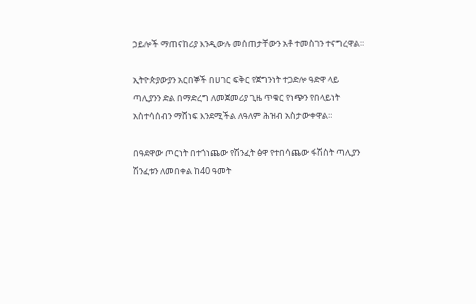ኃይሎች ማጠናከሪያ እንዲውሉ መሰጠታቸውን አቶ ተመስገን ተናግረዋል።

ኢትዮጵያውያን አርበኞች በሀገር ፍቅር የጀግንነት ተጋድሎ ዓድዋ ላይ ጣሊያንን ድል በማድረግ ለመጀመሪያ ጊዜ ጥቁር የነጭን የበላይነት አስተሳሰብን ማሸነፍ እንደሚችል ለዓለም ሕዝብ አስታውቀዋል።

በዓደዋው ጦርነት በተጎነጨው የሽንፈት ፅዋ የተበሳጨው ፋሽስት ጣሊያን ሽንፈቱን ለመበቀል ከ40 ዓመት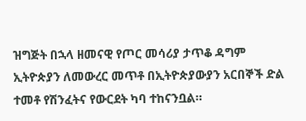ዝግጅት በኋላ ዘመናዊ የጦር መሳሪያ ታጥቆ ዳግም ኢትዮጵያን ለመውረር መጥቶ በኢትዮጵያውያን አርበኞች ድል ተመቶ የሽንፈትና የውርደት ካባ ተከናንቧል።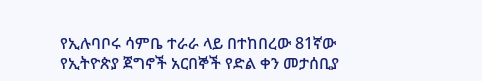የኢሉባቦሩ ሳምቤ ተራራ ላይ በተከበረው 81ኛው የኢትዮጵያ ጀግኖች አርበኞች የድል ቀን መታሰቢያ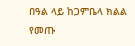በዓል ላይ ከጋምቤላ ክልል የመጡ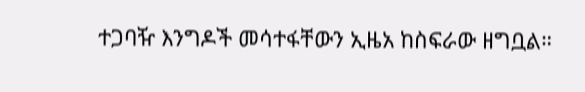ተጋባዥ እንግዶች መሳተፋቸውን ኢዜአ ከስፍራው ዘግቧል።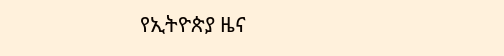የኢትዮጵያ ዜና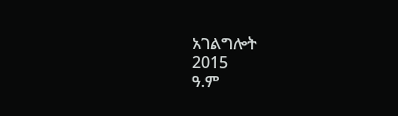አገልግሎት
2015
ዓ.ም